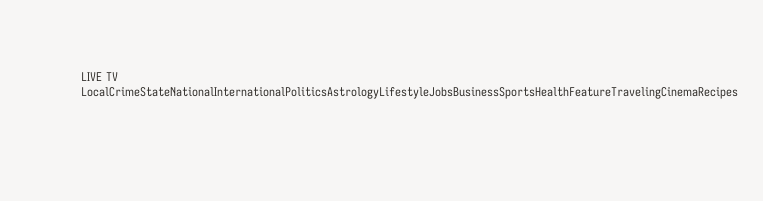LIVE TV LocalCrimeStateNationalInternationalPoliticsAstrologyLifestyleJobsBusinessSportsHealthFeatureTravelingCinemaRecipes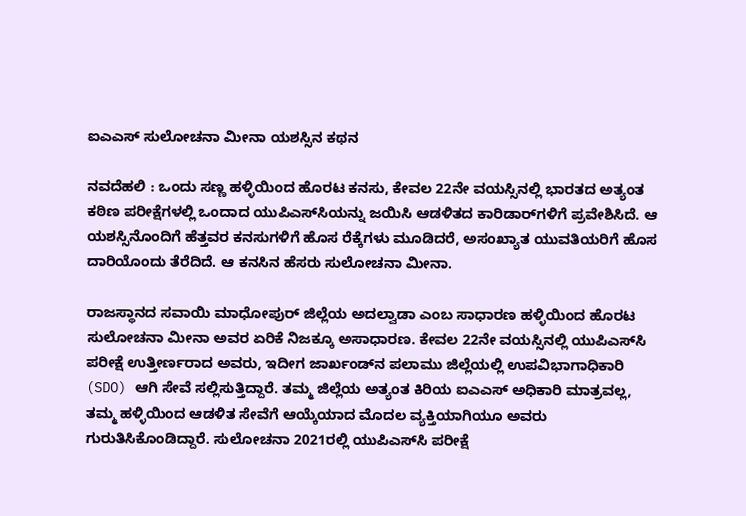ಐಎಎಸ್ ಸುಲೋಚನಾ ಮೀನಾ ಯಶಸ್ಸಿನ ಕಥನ

ನವದೆಹಲಿ : ಒಂದು ಸಣ್ಣ ಹಳ್ಳಿಯಿಂದ ಹೊರಟ ಕನಸು, ಕೇವಲ 22ನೇ ವಯಸ್ಸಿನಲ್ಲಿ ಭಾರತದ ಅತ್ಯಂತ ಕಠಿಣ ಪರೀಕ್ಷೆಗಳಲ್ಲಿ ಒಂದಾದ ಯುಪಿಎಸ್‌ಸಿಯನ್ನು ಜಯಿಸಿ ಆಡಳಿತದ ಕಾರಿಡಾರ್‌ಗಳಿಗೆ ಪ್ರವೇಶಿಸಿದೆ. ಆ ಯಶಸ್ಸಿನೊಂದಿಗೆ ಹೆತ್ತವರ ಕನಸುಗಳಿಗೆ ಹೊಸ ರೆಕ್ಕೆಗಳು ಮೂಡಿದರೆ, ಅಸಂಖ್ಯಾತ ಯುವತಿಯರಿಗೆ ಹೊಸ ದಾರಿಯೊಂದು ತೆರೆದಿದೆ. ಆ ಕನಸಿನ ಹೆಸರು ಸುಲೋಚನಾ ಮೀನಾ.

ರಾಜಸ್ಥಾನದ ಸವಾಯಿ ಮಾಧೋಪುರ್ ಜಿಲ್ಲೆಯ ಅದಲ್ವಾಡಾ ಎಂಬ ಸಾಧಾರಣ ಹಳ್ಳಿಯಿಂದ ಹೊರಟ ಸುಲೋಚನಾ ಮೀನಾ ಅವರ ಏರಿಕೆ ನಿಜಕ್ಕೂ ಅಸಾಧಾರಣ. ಕೇವಲ 22ನೇ ವಯಸ್ಸಿನಲ್ಲಿ ಯುಪಿಎಸ್‌ಸಿ ಪರೀಕ್ಷೆ ಉತ್ತೀರ್ಣರಾದ ಅವರು, ಇದೀಗ ಜಾರ್ಖಂಡ್‌ನ ಪಲಾಮು ಜಿಲ್ಲೆಯಲ್ಲಿ ಉಪವಿಭಾಗಾಧಿಕಾರಿ (SDO) ಆಗಿ ಸೇವೆ ಸಲ್ಲಿಸುತ್ತಿದ್ದಾರೆ. ತಮ್ಮ ಜಿಲ್ಲೆಯ ಅತ್ಯಂತ ಕಿರಿಯ ಐಎಎಸ್ ಅಧಿಕಾರಿ ಮಾತ್ರವಲ್ಲ, ತಮ್ಮ ಹಳ್ಳಿಯಿಂದ ಆಡಳಿತ ಸೇವೆಗೆ ಆಯ್ಕೆಯಾದ ಮೊದಲ ವ್ಯಕ್ತಿಯಾಗಿಯೂ ಅವರು ಗುರುತಿಸಿಕೊಂಡಿದ್ದಾರೆ. ಸುಲೋಚನಾ 2021ರಲ್ಲಿ ಯುಪಿಎಸ್‌ಸಿ ಪರೀಕ್ಷೆ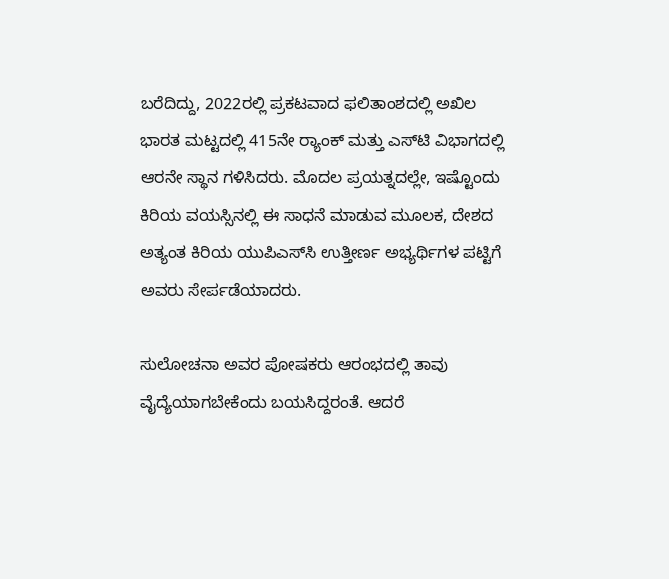ಬರೆದಿದ್ದು, 2022ರಲ್ಲಿ ಪ್ರಕಟವಾದ ಫಲಿತಾಂಶದಲ್ಲಿ ಅಖಿಲ ಭಾರತ ಮಟ್ಟದಲ್ಲಿ 415ನೇ ರ್‍ಯಾಂಕ್ ಮತ್ತು ಎಸ್‌ಟಿ ವಿಭಾಗದಲ್ಲಿ ಆರನೇ ಸ್ಥಾನ ಗಳಿಸಿದರು. ಮೊದಲ ಪ್ರಯತ್ನದಲ್ಲೇ, ಇಷ್ಟೊಂದು ಕಿರಿಯ ವಯಸ್ಸಿನಲ್ಲಿ ಈ ಸಾಧನೆ ಮಾಡುವ ಮೂಲಕ, ದೇಶದ ಅತ್ಯಂತ ಕಿರಿಯ ಯುಪಿಎಸ್‌ಸಿ ಉತ್ತೀರ್ಣ ಅಭ್ಯರ್ಥಿಗಳ ಪಟ್ಟಿಗೆ ಅವರು ಸೇರ್ಪಡೆಯಾದರು.

ಸುಲೋಚನಾ ಅವರ ಪೋಷಕರು ಆರಂಭದಲ್ಲಿ ತಾವು ವೈದ್ಯೆಯಾಗಬೇಕೆಂದು ಬಯಸಿದ್ದರಂತೆ. ಆದರೆ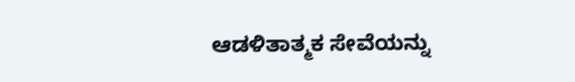ಆಡಳಿತಾತ್ಮಕ ಸೇವೆಯನ್ನು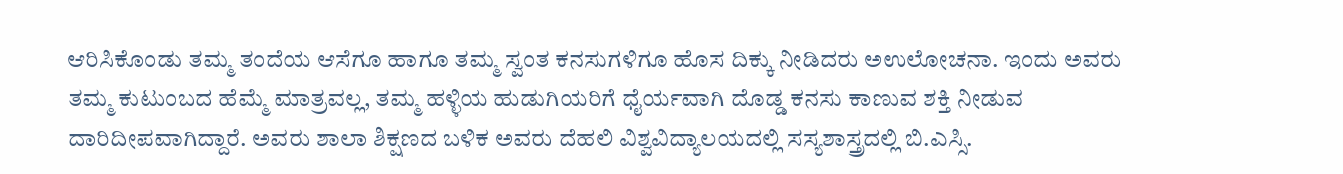ಆರಿಸಿಕೊಂಡು ತಮ್ಮ ತಂದೆಯ ಆಸೆಗೂ ಹಾಗೂ ತಮ್ಮ ಸ್ವಂತ ಕನಸುಗಳಿಗೂ ಹೊಸ ದಿಕ್ಕು ನೀಡಿದರು ಅಉಲೋಚನಾ. ಇಂದು ಅವರು ತಮ್ಮ ಕುಟುಂಬದ ಹೆಮ್ಮೆ ಮಾತ್ರವಲ್ಲ, ತಮ್ಮ ಹಳ್ಳಿಯ ಹುಡುಗಿಯರಿಗೆ ಧೈರ್ಯವಾಗಿ ದೊಡ್ಡ ಕನಸು ಕಾಣುವ ಶಕ್ತಿ ನೀಡುವ ದಾರಿದೀಪವಾಗಿದ್ದಾರೆ. ಅವರು ಶಾಲಾ ಶಿಕ್ಷಣದ ಬಳಿಕ ಅವರು ದೆಹಲಿ ವಿಶ್ವವಿದ್ಯಾಲಯದಲ್ಲಿ ಸಸ್ಯಶಾಸ್ತ್ರದಲ್ಲಿ ಬಿ.ಎಸ್ಸಿ.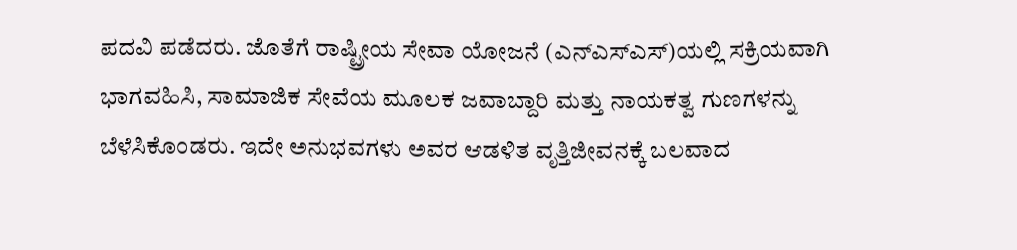ಪದವಿ ಪಡೆದರು. ಜೊತೆಗೆ ರಾಷ್ಟ್ರೀಯ ಸೇವಾ ಯೋಜನೆ (ಎನ್‌ಎಸ್‌ಎಸ್)ಯಲ್ಲಿ ಸಕ್ರಿಯವಾಗಿ ಭಾಗವಹಿಸಿ, ಸಾಮಾಜಿಕ ಸೇವೆಯ ಮೂಲಕ ಜವಾಬ್ದಾರಿ ಮತ್ತು ನಾಯಕತ್ವ ಗುಣಗಳನ್ನು ಬೆಳೆಸಿಕೊಂಡರು. ಇದೇ ಅನುಭವಗಳು ಅವರ ಆಡಳಿತ ವೃತ್ತಿಜೀವನಕ್ಕೆ ಬಲವಾದ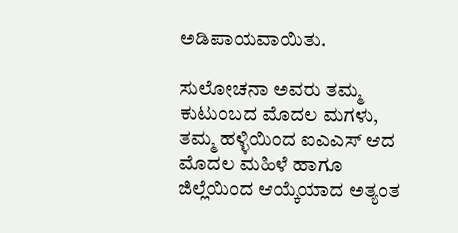ಅಡಿಪಾಯವಾಯಿತು.

ಸುಲೋಚನಾ ಅವರು ತಮ್ಮ ಕುಟುಂಬದ ಮೊದಲ ಮಗಳು, ತಮ್ಮ ಹಳ್ಳಿಯಿಂದ ಐಎಎಸ್ ಆದ ಮೊದಲ ಮಹಿಳೆ ಹಾಗೂ ಜಿಲ್ಲೆಯಿಂದ ಆಯ್ಕೆಯಾದ ಅತ್ಯಂತ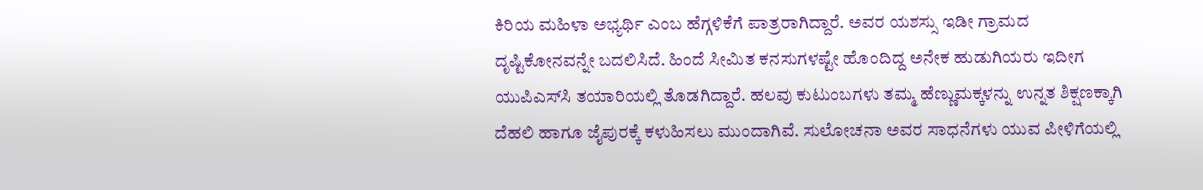ಕಿರಿಯ ಮಹಿಳಾ ಅಭ್ಯರ್ಥಿ ಎಂಬ ಹೆಗ್ಗಳಿಕೆಗೆ ಪಾತ್ರರಾಗಿದ್ದಾರೆ. ಅವರ ಯಶಸ್ಸು ಇಡೀ ಗ್ರಾಮದ ದೃಷ್ಟಿಕೋನವನ್ನೇ ಬದಲಿಸಿದೆ. ಹಿಂದೆ ಸೀಮಿತ ಕನಸುಗಳಷ್ಟೇ ಹೊಂದಿದ್ದ ಅನೇಕ ಹುಡುಗಿಯರು ಇದೀಗ ಯುಪಿಎಸ್‌ಸಿ ತಯಾರಿಯಲ್ಲಿ ತೊಡಗಿದ್ದಾರೆ. ಹಲವು ಕುಟುಂಬಗಳು ತಮ್ಮ ಹೆಣ್ಣುಮಕ್ಕಳನ್ನು ಉನ್ನತ ಶಿಕ್ಷಣಕ್ಕಾಗಿ ದೆಹಲಿ ಹಾಗೂ ಜೈಪುರಕ್ಕೆ ಕಳುಹಿಸಲು ಮುಂದಾಗಿವೆ. ಸುಲೋಚನಾ ಅವರ ಸಾಧನೆಗಳು ಯುವ ಪೀಳಿಗೆಯಲ್ಲಿ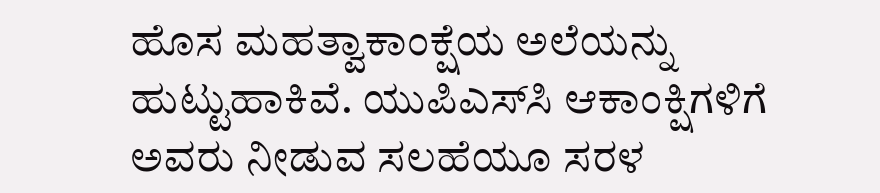ಹೊಸ ಮಹತ್ವಾಕಾಂಕ್ಷೆಯ ಅಲೆಯನ್ನು ಹುಟ್ಟುಹಾಕಿವೆ. ಯುಪಿಎಸ್‌ಸಿ ಆಕಾಂಕ್ಷಿಗಳಿಗೆ ಅವರು ನೀಡುವ ಸಲಹೆಯೂ ಸರಳ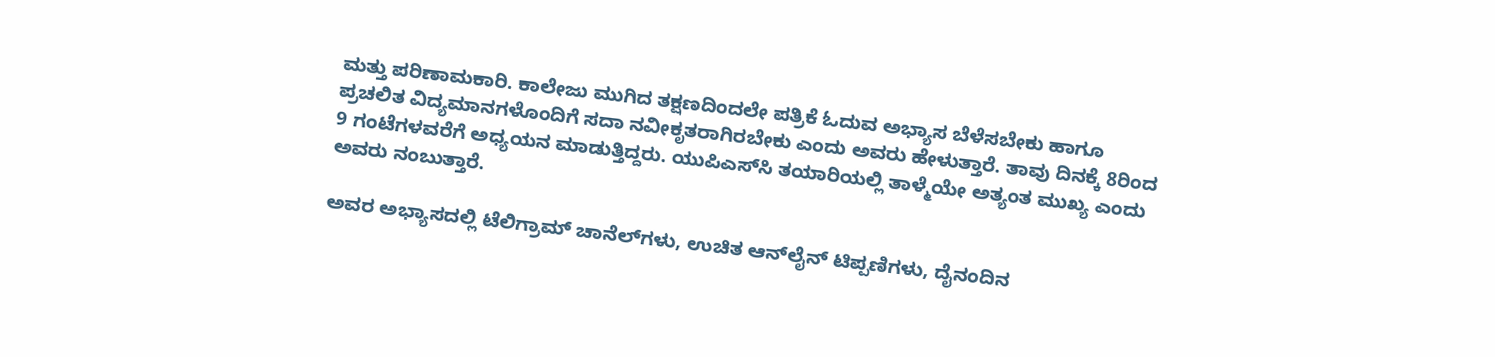ಮತ್ತು ಪರಿಣಾಮಕಾರಿ. ಕಾಲೇಜು ಮುಗಿದ ತಕ್ಷಣದಿಂದಲೇ ಪತ್ರಿಕೆ ಓದುವ ಅಭ್ಯಾಸ ಬೆಳೆಸಬೇಕು ಹಾಗೂ ಪ್ರಚಲಿತ ವಿದ್ಯಮಾನಗಳೊಂದಿಗೆ ಸದಾ ನವೀಕೃತರಾಗಿರಬೇಕು ಎಂದು ಅವರು ಹೇಳುತ್ತಾರೆ. ತಾವು ದಿನಕ್ಕೆ 8ರಿಂದ 9 ಗಂಟೆಗಳವರೆಗೆ ಅಧ್ಯಯನ ಮಾಡುತ್ತಿದ್ದರು. ಯುಪಿಎಸ್‌ಸಿ ತಯಾರಿಯಲ್ಲಿ ತಾಳ್ಮೆಯೇ ಅತ್ಯಂತ ಮುಖ್ಯ ಎಂದು ಅವರು ನಂಬುತ್ತಾರೆ.

ಅವರ ಅಭ್ಯಾಸದಲ್ಲಿ ಟೆಲಿಗ್ರಾಮ್ ಚಾನೆಲ್‌ಗಳು, ಉಚಿತ ಆನ್‌ಲೈನ್ ಟಿಪ್ಪಣಿಗಳು, ದೈನಂದಿನ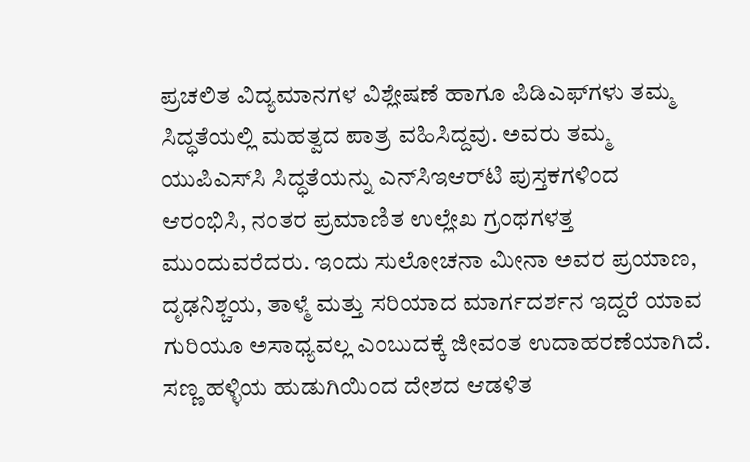ಪ್ರಚಲಿತ ವಿದ್ಯಮಾನಗಳ ವಿಶ್ಲೇಷಣೆ ಹಾಗೂ ಪಿಡಿಎಫ್‌ಗಳು ತಮ್ಮ ಸಿದ್ಧತೆಯಲ್ಲಿ ಮಹತ್ವದ ಪಾತ್ರ ವಹಿಸಿದ್ದವು. ಅವರು ತಮ್ಮ ಯುಪಿಎಸ್‌ಸಿ ಸಿದ್ಧತೆಯನ್ನು ಎನ್‌ಸಿಇಆರ್‌ಟಿ ಪುಸ್ತಕಗಳಿಂದ ಆರಂಭಿಸಿ, ನಂತರ ಪ್ರಮಾಣಿತ ಉಲ್ಲೇಖ ಗ್ರಂಥಗಳತ್ತ ಮುಂದುವರೆದರು. ಇಂದು ಸುಲೋಚನಾ ಮೀನಾ ಅವರ ಪ್ರಯಾಣ, ದೃಢನಿಶ್ಚಯ, ತಾಳ್ಮೆ ಮತ್ತು ಸರಿಯಾದ ಮಾರ್ಗದರ್ಶನ ಇದ್ದರೆ ಯಾವ ಗುರಿಯೂ ಅಸಾಧ್ಯವಲ್ಲ ಎಂಬುದಕ್ಕೆ ಜೀವಂತ ಉದಾಹರಣೆಯಾಗಿದೆ. ಸಣ್ಣ ಹಳ್ಳಿಯ ಹುಡುಗಿಯಿಂದ ದೇಶದ ಆಡಳಿತ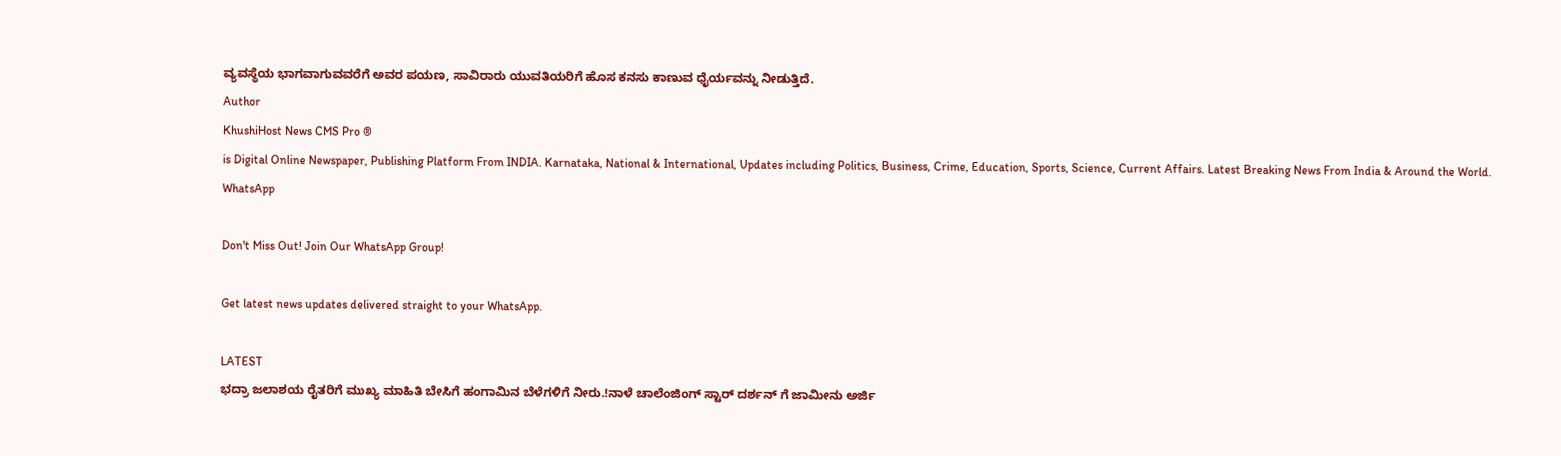ವ್ಯವಸ್ಥೆಯ ಭಾಗವಾಗುವವರೆಗೆ ಅವರ ಪಯಣ, ಸಾವಿರಾರು ಯುವತಿಯರಿಗೆ ಹೊಸ ಕನಸು ಕಾಣುವ ಧೈರ್ಯವನ್ನು ನೀಡುತ್ತಿದೆ.
Author
KhushiHost News CMS Pro ®
is Digital Online Newspaper, Publishing Platform From INDIA. Karnataka, National & International, Updates including Politics, Business, Crime, Education, Sports, Science, Current Affairs. Latest Breaking News From India & Around the World.
WhatsApp

Don't Miss Out! Join Our WhatsApp Group!

Get latest news updates delivered straight to your WhatsApp.

LATEST
ಭದ್ರಾ ಜಲಾಶಯ ರೈತರಿಗೆ ಮುಖ್ಯ ಮಾಹಿತಿ ಬೇಸಿಗೆ ಹಂಗಾಮಿನ ಬೆಳೆಗಳಿಗೆ ನೀರು.!ನಾಳೆ ಚಾಲೆಂಜಿಂಗ್ ಸ್ಟಾರ್ ದರ್ಶನ್ ಗೆ ಜಾಮೀನು ಅರ್ಜಿ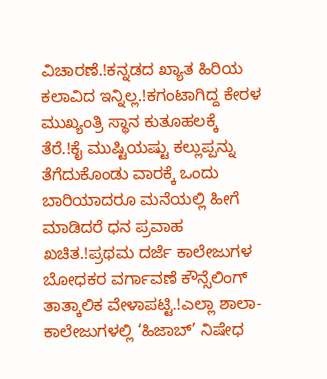ವಿಚಾರಣೆ.!ಕನ್ನಡದ ಖ್ಯಾತ ಹಿರಿಯ ಕಲಾವಿದ ಇನ್ನಿಲ್ಲ.!ಕಗಂಟಾಗಿದ್ದ ಕೇರಳ ಮುಖ್ಯಂತ್ರಿ ಸ್ಥಾನ ಕುತೂಹಲಕ್ಕೆ ತೆರೆ.!ಕೈ ಮುಷ್ಟಿಯಷ್ಟು ಕಲ್ಲುಪ್ಪನ್ನು ತೆಗೆದುಕೊಂಡು ವಾರಕ್ಕೆ ಒಂದು ಬಾರಿಯಾದರೂ ಮನೆಯಲ್ಲಿ ಹೀಗೆ ಮಾಡಿದರೆ ಧನ ಪ್ರವಾಹ ಖಚಿತ.!ಪ್ರಥಮ ದರ್ಜೆ ಕಾಲೇಜುಗಳ ಬೋಧಕರ ವರ್ಗಾವಣೆ ಕೌನ್ಸೆಲಿಂಗ್ ತಾತ್ಕಾಲಿಕ ವೇಳಾಪಟ್ಟಿ.!ಎಲ್ಲಾ ಶಾಲಾ-ಕಾಲೇಜುಗಳಲ್ಲಿ ‘ಹಿಜಾಬ್’ ನಿಷೇಧ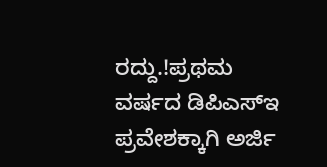ರದ್ದು.!ಪ್ರಥಮ ವರ್ಷದ ಡಿಪಿಎಸ್‍ಇ ಪ್ರವೇಶಕ್ಕಾಗಿ ಅರ್ಜಿ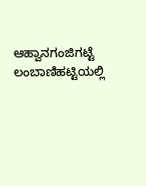ಆಹ್ವಾನಗಂಜಿಗಟ್ಟೆ ಲಂಬಾಣಿಹಟ್ಟಿಯಲ್ಲಿ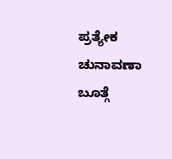ಪ್ರತ್ಯೇಕ ಚುನಾವಣಾ ಬೂತ್ಗೆ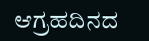ಆಗ್ರಹದಿನದ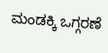ಮಂಡಕ್ಕಿ ಒಗ್ಗರಣೆ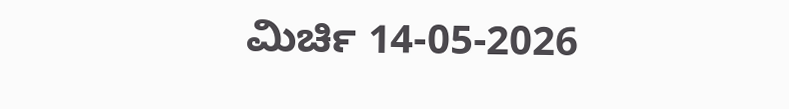ಮಿರ್ಚಿ 14-05-2026